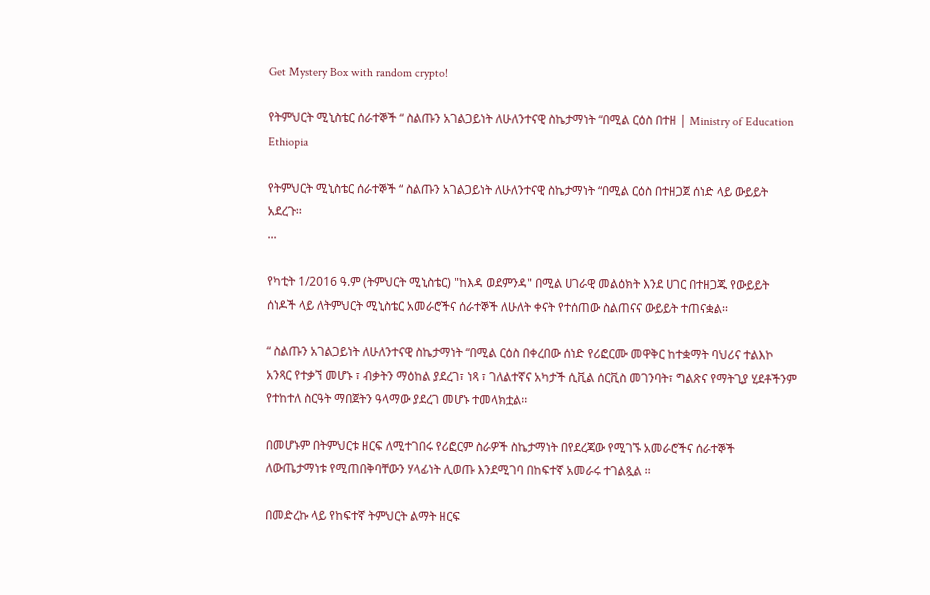Get Mystery Box with random crypto!

የትምህርት ሚኒስቴር ሰራተኞች “ ስልጡን አገልጋይነት ለሁለንተናዊ ስኬታማነት “በሚል ርዕስ በተዘ | Ministry of Education Ethiopia

የትምህርት ሚኒስቴር ሰራተኞች “ ስልጡን አገልጋይነት ለሁለንተናዊ ስኬታማነት “በሚል ርዕስ በተዘጋጀ ሰነድ ላይ ውይይት አደረጉ፡፡
...

የካቲት 1/2016 ዓ.ም (ትምህርት ሚኒስቴር) "ከእዳ ወደምንዳ" በሚል ሀገራዊ መልዕክት እንደ ሀገር በተዘጋጁ የውይይት ሰነዶች ላይ ለትምህርት ሚኒስቴር አመራሮችና ሰራተኞች ለሁለት ቀናት የተሰጠው ስልጠናና ውይይት ተጠናቋል፡፡

“ ስልጡን አገልጋይነት ለሁለንተናዊ ስኬታማነት “በሚል ርዕስ በቀረበው ሰነድ የሪፎርሙ መዋቅር ከተቋማት ባህሪና ተልእኮ አንጻር የተቃኘ መሆኑ ፣ ብቃትን ማዕከል ያደረገ፣ ነጻ ፣ ገለልተኛና አካታች ሲቪል ሰርቪስ መገንባት፣ ግልጽና የማትጊያ ሂደቶችንም የተከተለ ስርዓት ማበጀትን ዓላማው ያደረገ መሆኑ ተመላክቷል፡፡

በመሆኑም በትምህርቱ ዘርፍ ለሚተገበሩ የሪፎርም ስራዎች ስኬታማነት በየደረጃው የሚገኙ አመራሮችና ሰራተኞች ለውጤታማነቱ የሚጠበቅባቸውን ሃላፊነት ሊወጡ እንደሚገባ በከፍተኛ አመራሩ ተገልጿል ፡፡

በመድረኩ ላይ የከፍተኛ ትምህርት ልማት ዘርፍ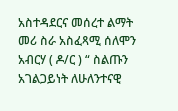አስተዳደርና መሰረተ ልማት መሪ ስራ አስፈጻሚ ሰለሞን አብርሃ ( ዶ/ር ) “ ስልጡን አገልጋይነት ለሁለንተናዊ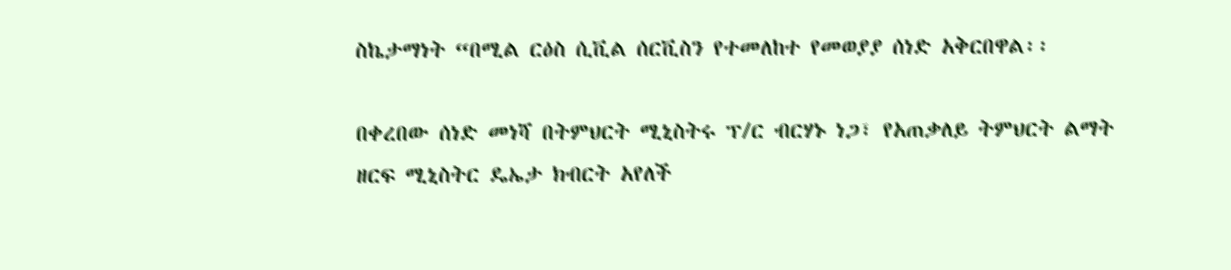ስኬታማነት “በሚል ርዕስ ሲቪል ሰርቪስን የተመለከተ የመወያያ ሰነድ አቅርበዋል፡፡

በቀረበው ሰነድ መነሻ በትምህርት ሚኒስትሩ ፕ/ር ብርሃኑ ነጋ፣ የአጠቃለይ ትምህርት ልማት ዘርፍ ሚኒስትር ዴኤታ ክብርት አየለች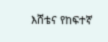እሸቴና የከፍተኛ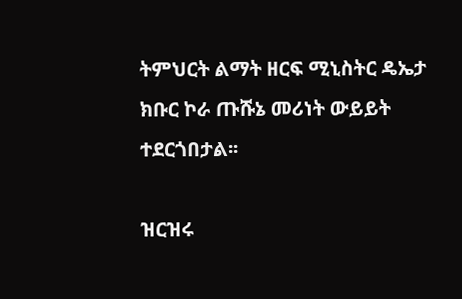ትምህርት ልማት ዘርፍ ሚኒስትር ዴኤታ ክቡር ኮራ ጡሹኔ መሪነት ውይይት ተደርጎበታል፡፡

ዝርዝሩ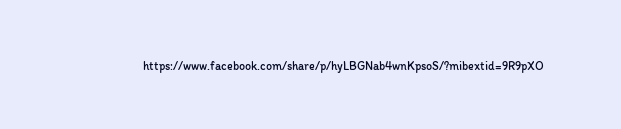https://www.facebook.com/share/p/hyLBGNab4wnKpsoS/?mibextid=9R9pXO